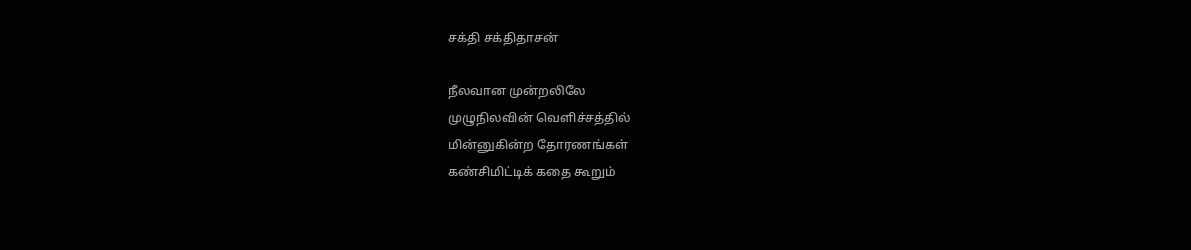சக்தி சக்திதாசன்

நீலவான முன்றலிலே
முழுநிலவின் வெளிச்சத்தில்
மின்னுகின்ற தோரணங்கள்
கண்சிமிட்டிக் கதை கூறும்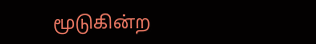மூடுகின்ற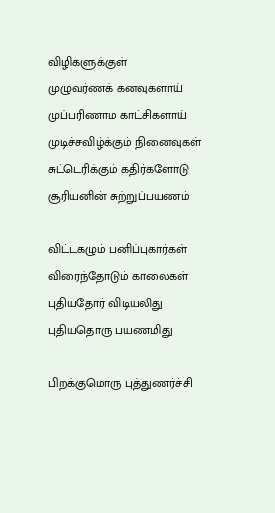விழிகளுக்குள்
முழுவர்ணக் கனவுகளாய்
முப்பரிணாம காட்சிகளாய்
முடிச்சவிழ்க்கும் நினைவுகள்
சுட்டெரிக்கும் கதிர்களோடு
சூரியனின் சுற்றுப்பயணம்

விட்டகழும் பனிப்புகார்கள்
விரைந்தோடும் காலைகள்
புதியதோர் விடியலிது
புதியதொரு பயணமிது

பிறக்குமொரு புத்துணர்ச்சி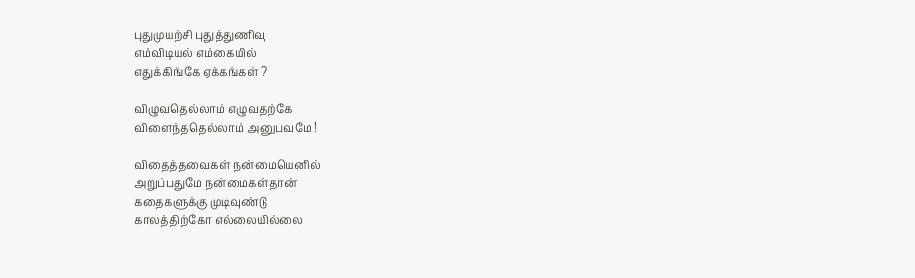புதுமுயற்சி புதுத்துணிவு
எம்விடியல் எம்கையில்
எதுக்கிங்கே ஏக்கங்கள் ?

விழுவதெல்லாம் எழுவதற்கே
விளைந்ததெல்லாம் அனுபவமே !

விதைத்தவைகள் நன்மையெனில்
அறுப்பதுமே நன்மைகள்தான்
கதைகளுக்கு முடிவுண்டு
காலத்திற்கோ எல்லையில்லை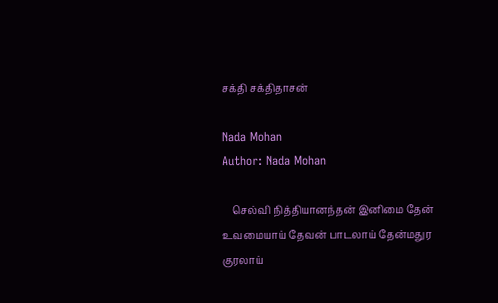சக்தி சக்திதாசன்

Nada Mohan
Author: Nada Mohan

    செல்வி நித்தியானந்தன் இனிமை தேன் உவமையாய் தேவன் பாடலாய் தேன்மதுர குரலாய்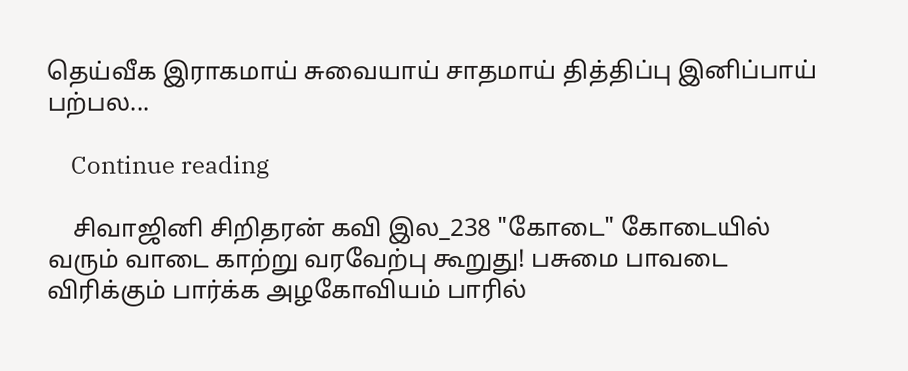தெய்வீக இராகமாய் சுவையாய் சாதமாய் தித்திப்பு இனிப்பாய் பற்பல...

    Continue reading

    சிவாஜினி சிறிதரன் கவி இல_238 "கோடை" கோடையில் வரும் வாடை காற்று வரவேற்பு கூறுது! பசுமை பாவடை விரிக்கும் பார்க்க அழகோவியம் பாரில்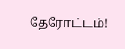தேரோட்டம்!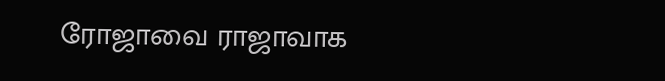ரோஜாவை ராஜாவாக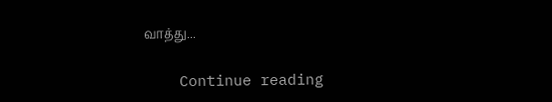வாத்து...

    Continue reading